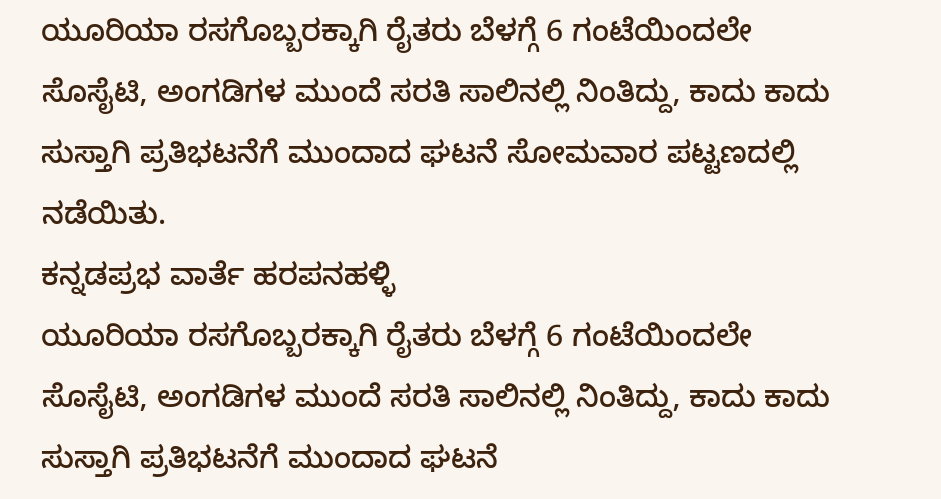ಯೂರಿಯಾ ರಸಗೊಬ್ಬರಕ್ಕಾಗಿ ರೈತರು ಬೆಳಗ್ಗೆ 6 ಗಂಟೆಯಿಂದಲೇ ಸೊಸೈಟಿ, ಅಂಗಡಿಗಳ ಮುಂದೆ ಸರತಿ ಸಾಲಿನಲ್ಲಿ ನಿಂತಿದ್ದು, ಕಾದು ಕಾದು ಸುಸ್ತಾಗಿ ಪ್ರತಿಭಟನೆಗೆ ಮುಂದಾದ ಘಟನೆ ಸೋಮವಾರ ಪಟ್ಟಣದಲ್ಲಿ ನಡೆಯಿತು.
ಕನ್ನಡಪ್ರಭ ವಾರ್ತೆ ಹರಪನಹಳ್ಳಿ
ಯೂರಿಯಾ ರಸಗೊಬ್ಬರಕ್ಕಾಗಿ ರೈತರು ಬೆಳಗ್ಗೆ 6 ಗಂಟೆಯಿಂದಲೇ ಸೊಸೈಟಿ, ಅಂಗಡಿಗಳ ಮುಂದೆ ಸರತಿ ಸಾಲಿನಲ್ಲಿ ನಿಂತಿದ್ದು, ಕಾದು ಕಾದು ಸುಸ್ತಾಗಿ ಪ್ರತಿಭಟನೆಗೆ ಮುಂದಾದ ಘಟನೆ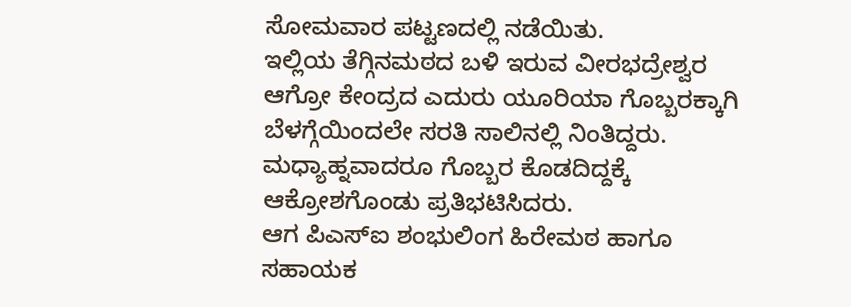ಸೋಮವಾರ ಪಟ್ಟಣದಲ್ಲಿ ನಡೆಯಿತು.
ಇಲ್ಲಿಯ ತೆಗ್ಗಿನಮಠದ ಬಳಿ ಇರುವ ವೀರಭದ್ರೇಶ್ವರ ಆಗ್ರೋ ಕೇಂದ್ರದ ಎದುರು ಯೂರಿಯಾ ಗೊಬ್ಬರಕ್ಕಾಗಿ ಬೆಳಗ್ಗೆಯಿಂದಲೇ ಸರತಿ ಸಾಲಿನಲ್ಲಿ ನಿಂತಿದ್ದರು. ಮಧ್ಯಾಹ್ನವಾದರೂ ಗೊಬ್ಬರ ಕೊಡದಿದ್ದಕ್ಕೆ ಆಕ್ರೋಶಗೊಂಡು ಪ್ರತಿಭಟಿಸಿದರು.
ಆಗ ಪಿಎಸ್ಐ ಶಂಭುಲಿಂಗ ಹಿರೇಮಠ ಹಾಗೂ ಸಹಾಯಕ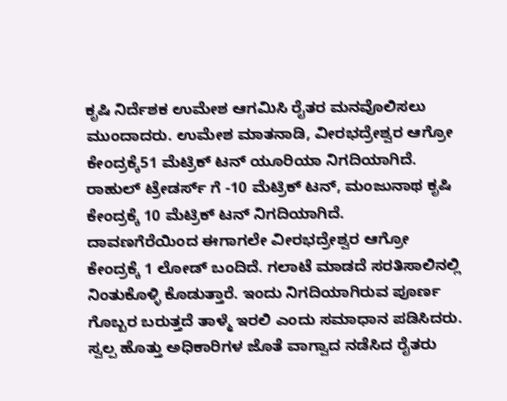ಕೃಷಿ ನಿರ್ದೆಶಕ ಉಮೇಶ ಆಗಮಿಸಿ ರೈತರ ಮನವೊಲಿಸಲು ಮುಂದಾದರು. ಉಮೇಶ ಮಾತನಾಡಿ, ವೀರಭದ್ರೇಶ್ವರ ಆಗ್ರೋ ಕೇಂದ್ರಕ್ಕೆ51 ಮೆಟ್ರಿಕ್ ಟನ್ ಯೂರಿಯಾ ನಿಗದಿಯಾಗಿದೆ. ರಾಹುಲ್ ಟ್ರೇಡರ್ಸ್ ಗೆ -10 ಮೆಟ್ರಿಕ್ ಟನ್, ಮಂಜುನಾಥ ಕೃಷಿ ಕೇಂದ್ರಕ್ಕೆ 10 ಮೆಟ್ರಿಕ್ ಟನ್ ನಿಗದಿಯಾಗಿದೆ.
ದಾವಣಗೆರೆಯಿಂದ ಈಗಾಗಲೇ ವೀರಭದ್ರೇಶ್ವರ ಆಗ್ರೋ ಕೇಂದ್ರಕ್ಕೆ 1 ಲೋಡ್ ಬಂದಿದೆ. ಗಲಾಟೆ ಮಾಡದೆ ಸರತಿಸಾಲಿನಲ್ಲಿ ನಿಂತುಕೊಳ್ಳಿ ಕೊಡುತ್ತಾರೆ. ಇಂದು ನಿಗದಿಯಾಗಿರುವ ಪೂರ್ಣ ಗೊಬ್ಬರ ಬರುತ್ತದೆ ತಾಳ್ಮೆ ಇರಲಿ ಎಂದು ಸಮಾಧಾನ ಪಡಿಸಿದರು.
ಸ್ವಲ್ಪ ಹೊತ್ತು ಅಧಿಕಾರಿಗಳ ಜೊತೆ ವಾಗ್ವಾದ ನಡೆಸಿದ ರೈತರು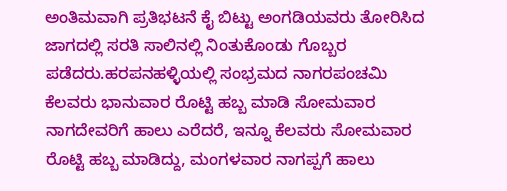ಅಂತಿಮವಾಗಿ ಪ್ರತಿಭಟನೆ ಕೈ ಬಿಟ್ಟು ಅಂಗಡಿಯವರು ತೋರಿಸಿದ ಜಾಗದಲ್ಲಿ ಸರತಿ ಸಾಲಿನಲ್ಲಿ ನಿಂತುಕೊಂಡು ಗೊಬ್ಬರ ಪಡೆದರು.ಹರಪನಹಳ್ಳಿಯಲ್ಲಿ ಸಂಭ್ರಮದ ನಾಗರಪಂಚಮಿ
ಕೆಲವರು ಭಾನುವಾರ ರೊಟ್ಟಿ ಹಬ್ಬ ಮಾಡಿ ಸೋಮವಾರ ನಾಗದೇವರಿಗೆ ಹಾಲು ಎರೆದರೆ, ಇನ್ನೂ ಕೆಲವರು ಸೋಮವಾರ ರೊಟ್ಟಿ ಹಬ್ಬ ಮಾಡಿದ್ದು, ಮಂಗಳವಾರ ನಾಗಪ್ಪಗೆ ಹಾಲು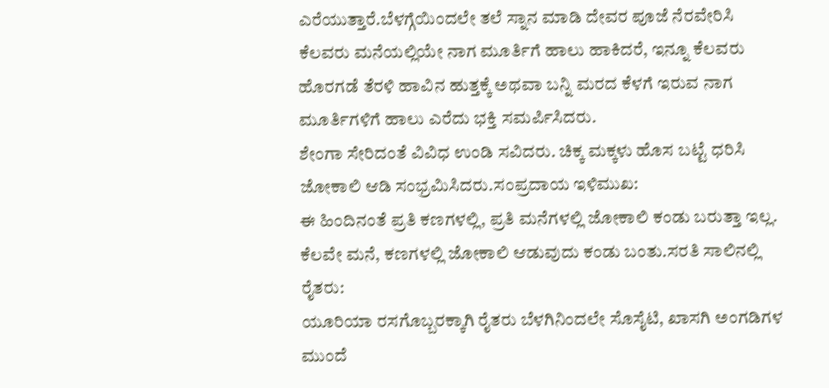ಎರೆಯುತ್ತಾರೆ.ಬೆಳಗ್ಗೆಯಿಂದಲೇ ತಲೆ ಸ್ನಾನ ಮಾಡಿ ದೇವರ ಪೂಜೆ ನೆರವೇರಿಸಿ ಕೆಲವರು ಮನೆಯಲ್ಲಿಯೇ ನಾಗ ಮೂರ್ತಿಗೆ ಹಾಲು ಹಾಕಿದರೆ, ಇನ್ನೂ ಕೆಲವರು ಹೊರಗಡೆ ತೆರಳಿ ಹಾವಿನ ಹುತ್ತಕ್ಕೆ ಅಥವಾ ಬನ್ನಿ ಮರದ ಕೆಳಗೆ ಇರುವ ನಾಗ ಮೂರ್ತಿಗಳಿಗೆ ಹಾಲು ಎರೆದು ಭಕ್ತಿ ಸಮರ್ಪಿಸಿದರು.
ಶೇಂಗಾ ಸೇರಿದಂತೆ ವಿವಿಧ ಉಂಡಿ ಸವಿದರು. ಚಿಕ್ಕ ಮಕ್ಕಳು ಹೊಸ ಬಟ್ಟೆ ಧರಿಸಿ ಜೋಕಾಲಿ ಆಡಿ ಸಂಭ್ರಮಿಸಿದರು.ಸಂಪ್ರದಾಯ ಇಳಿಮುಖ:
ಈ ಹಿಂದಿನಂತೆ ಪ್ರತಿ ಕಣಗಳಲ್ಲಿ, ಪ್ರತಿ ಮನೆಗಳಲ್ಲಿ ಜೋಕಾಲಿ ಕಂಡು ಬರುತ್ತಾ ಇಲ್ಲ. ಕೆಲವೇ ಮನೆ, ಕಣಗಳಲ್ಲಿ ಜೋಕಾಲಿ ಆಡುವುದು ಕಂಡು ಬಂತು.ಸರತಿ ಸಾಲಿನಲ್ಲಿ ರೈತರು:
ಯೂರಿಯಾ ರಸಗೊಬ್ಬರಕ್ಕಾಗಿ ರೈತರು ಬೆಳಗಿನಿಂದಲೇ ಸೊಸೈಟಿ, ಖಾಸಗಿ ಅಂಗಡಿಗಳ ಮುಂದೆ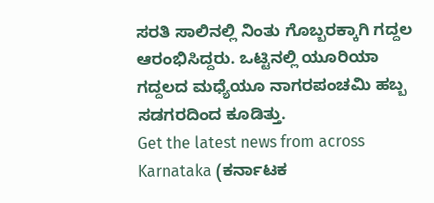ಸರತಿ ಸಾಲಿನಲ್ಲಿ ನಿಂತು ಗೊಬ್ಬರಕ್ಕಾಗಿ ಗದ್ದಲ ಆರಂಭಿಸಿದ್ದರು. ಒಟ್ಟಿನಲ್ಲಿ ಯೂರಿಯಾ ಗದ್ದಲದ ಮಧ್ಯೆಯೂ ನಾಗರಪಂಚಮಿ ಹಬ್ಬ ಸಡಗರದಿಂದ ಕೂಡಿತ್ತು.
Get the latest news from across Karnataka (ಕರ್ನಾಟಕ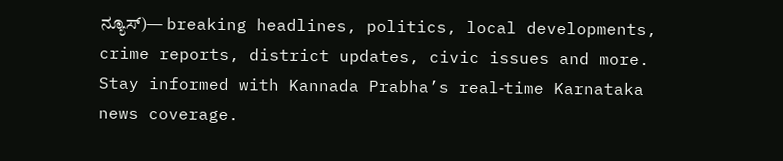ನ್ಯೂಸ್)— breaking headlines, politics, local developments, crime reports, district updates, civic issues and more. Stay informed with Kannada Prabha’s real‑time Karnataka news coverage.